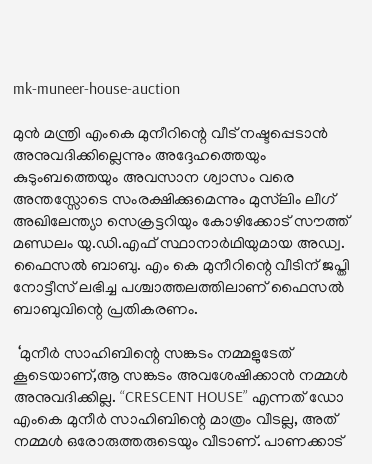mk-muneer-house-auction

മുൻ മന്ത്രി എംകെ മുനീറിന്റെ വീട് നഷ്ടപ്പെടാൻ അനുവദിക്കില്ലെന്നും അദ്ദേഹത്തെയും കുടുംബത്തെയും അവസാന ശ്വാസം വരെ അന്തസ്സോടെ സംരക്ഷിക്കുമെന്നും മുസ്‍ലിം ലീഗ് അഖിലേന്ത്യാ സെക്രട്ടറിയും കോഴിക്കോട് സൗത്ത് മണ്ഡലം യു.ഡി.എഫ് സ്ഥാനാർഥിയുമായ അഡ്വ. ഫൈസൽ ബാബു. എം കെ മുനീറിന്റെ വീടിന് ജപ്തി നോട്ടീസ് ലഭിച്ച പശ്ചാത്തലത്തിലാണ് ഫൈസൽ ബാബുവിന്റെ പ്രതികരണം.

 ‘മുനീർ സാഹിബിന്റെ സങ്കടം നമ്മളുടേത് കൂടെയാണ്,ആ സങ്കടം അവശേഷിക്കാൻ നമ്മൾ അനുവദിക്കില്ല. “CRESCENT HOUSE” എന്നത് ഡോ എംകെ മുനീർ സാഹിബിന്റെ മാത്രം വീടല്ല, അത് നമ്മൾ ഒരോരുത്തരുടെയും വീടാണ്. പാണക്കാട്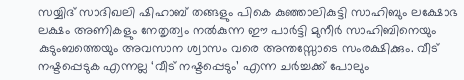സയ്യിദ് സാദിഖലി ഷിഹാബ് തങ്ങളും പികെ കുഞ്ഞാലികുട്ടി സാഹിബും ലക്ഷോഭ ലക്ഷം അണികളും നേതൃത്വം നൽകുന്ന ഈ പാർട്ടി മുനീർ സാഹിബിനെയും കുടുംബത്തെയും അവസാന ശ്വാസം വരെ അന്തസ്സോടെ സംരക്ഷിക്കും. വീട് നഷ്ടപ്പെടുക എന്നല്ല ‘വീട് നഷ്ടപ്പെടും’ എന്ന ചർച്ചക്ക് പോലും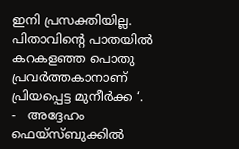ഇനി പ്രസക്തിയില്ല. പിതാവിന്റെ പാതയിൽ കറകളഞ്ഞ പൊതു പ്രവർത്തകാനാണ് പ്രിയപ്പെട്ട മുനീർക്ക ‘.  -   അദ്ദേഹം ഫെയ്സ്ബുക്കിൽ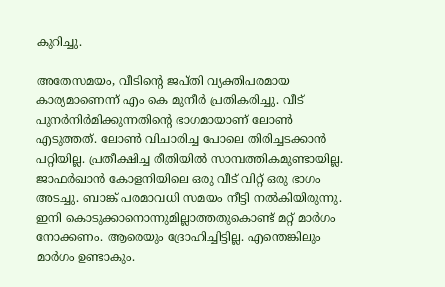കുറിച്ചു.

അതേസമയം, വീടിന്റെ ജപ്തി വ്യക്തിപരമായ കാര്യമാണെന്ന് എം കെ മുനീർ പ്രതികരിച്ചു. വീട് പുനർനിർമിക്കുന്നതിന്റെ ഭാഗമായാണ് ലോൺ എടുത്തത്. ലോൺ വിചാരിച്ച പോലെ തിരിച്ചടക്കാൻ പറ്റിയില്ല. പ്രതീക്ഷിച്ച രീതിയില്‍ സാമ്പത്തികമുണ്ടായില്ല. ജാഫർഖാൻ കോളനിയിലെ ഒരു വീട് വിറ്റ് ഒരു ഭാഗം അടച്ചു. ബാങ്ക് പരമാവധി സമയം നീട്ടി നൽകിയിരുന്നു. ഇനി കൊടുക്കാനൊന്നുമില്ലാത്തതുകൊണ്ട് മറ്റ് മാർഗം നോക്കണം. ആരെയും ദ്രോഹിച്ചിട്ടില്ല. എന്തെങ്കിലും മാർഗം ഉണ്ടാകും.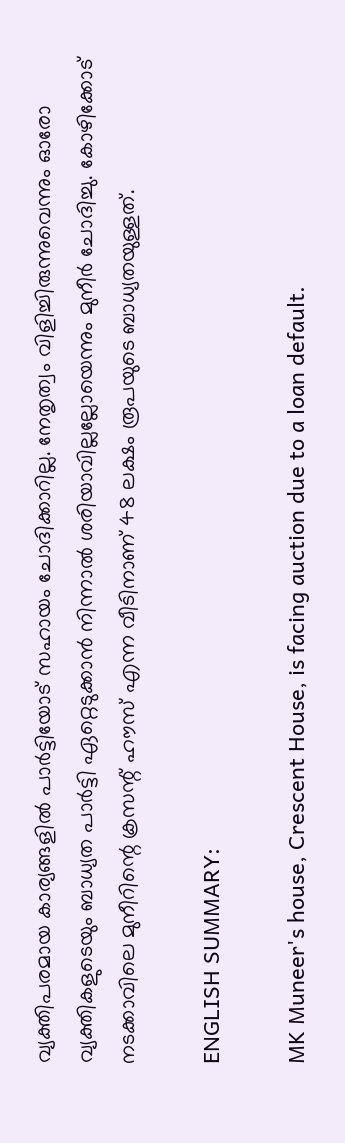വ്യക്തിപരമായ കാര്യങ്ങളിൽ പാർട്ടിയോട് സഹായം ചോദിക്കാറില്ല. നേതൃത്വം വിളിച്ചിരുന്നുവെന്നും ഓരോ വ്യക്തികളുടെയും ബാധ്യത പാർട്ടി ഏറ്റെടുക്കാൻ നിന്നാൽ ശരിയാവില്ലല്ലോയെന്നും മുനീർ ചോദിച്ചു. കോഴിക്കോട് നടക്കാവിലെ മുനീറിന്റെ ക്രസന്റ് ഹൗസ് എന്ന വീടിനാണ് 48 ലക്ഷം രൂപയുടെ ബാധ്യതയുള്ളത്.

ENGLISH SUMMARY:

MK Muneer's house, Crescent House, is facing auction due to a loan default.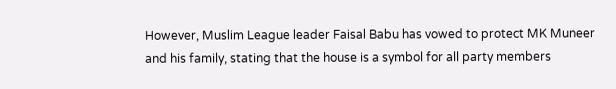However, Muslim League leader Faisal Babu has vowed to protect MK Muneer and his family, stating that the house is a symbol for all party members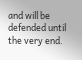and will be defended until the very end.